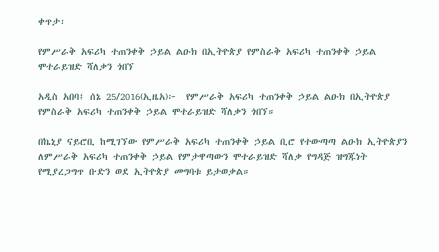ቀጥታ፡

የምሥራቅ አፍሪካ ተጠንቀቅ ኃይል ልዑክ በኢትዮጵያ የምስራቅ አፍሪካ ተጠንቀቅ ኃይል ሞተራይዝድ ሻለቃን ጎበኘ

አዲስ አበባ፤ ሰኔ 25/2016(ኢዜአ)፦  የምሥራቅ አፍሪካ ተጠንቀቅ ኃይል ልዑክ በኢትዮጵያ የምስራቅ አፍሪካ ተጠንቀቅ ኃይል ሞተራይዝድ ሻለቃን ጎበኘ።

በኬኒያ ናይሮቢ ከሚገኘው የምሥራቅ አፍሪካ ተጠንቀቅ ኃይል ቢሮ የተውጣጣ ልዑክ ኢትዮጵያን ለምሥራቅ አፍሪካ ተጠንቀቅ ኃይል የምታዋጣውን ሞተራይዝድ ሻለቃ የግዳጅ ዝግጁነት የሚያረጋግጥ ቡድን ወደ ኢትዮጵያ መግባቱ ይታወቃል።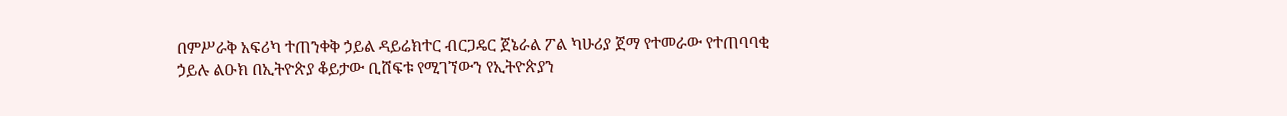በምሥራቅ አፍሪካ ተጠንቀቅ ኃይል ዳይሬክተር ብርጋዴር ጀኔራል ፖል ካሁሪያ ጀማ የተመራው የተጠባባቂ ኃይሉ ልዑክ በኢትዮጵያ ቆይታው ቢሸፍቱ የሚገኘውን የኢትዮጵያን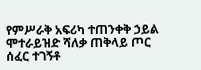የምሥራቅ አፍሪካ ተጠንቀቅ ኃይል ሞተራይዝድ ሻለቃ ጠቅላይ ጦር ሰፈር ተገኝቶ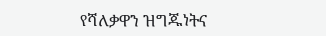የሻለቃዋን ዝግጁነትና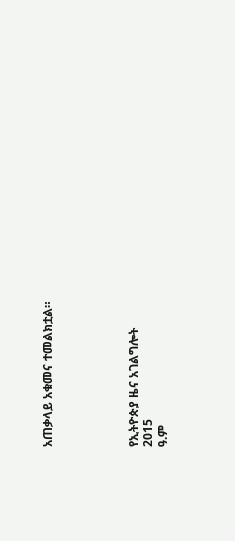አጠቃላይ አቁመና ተመልክቷል።





የኢትዮጵያ ዜና አገልግሎት
2015
ዓ.ም